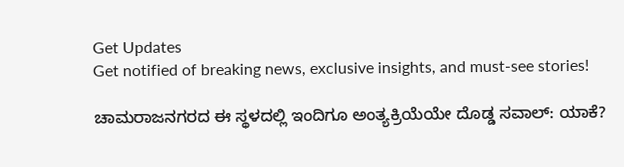Get Updates
Get notified of breaking news, exclusive insights, and must-see stories!

ಚಾಮರಾಜನಗರದ ಈ ಸ್ಥಳದಲ್ಲಿ ಇಂದಿಗೂ ಅಂತ್ಯಕ್ರಿಯೆಯೇ ದೊಡ್ಡ ಸವಾಲ್: ಯಾಕೆ?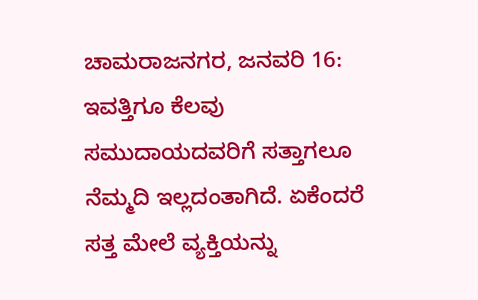ಚಾಮರಾಜನಗರ, ಜನವರಿ 16: ಇವತ್ತಿಗೂ ಕೆಲವು ಸಮುದಾಯದವರಿಗೆ ಸತ್ತಾಗಲೂ ನೆಮ್ಮದಿ ಇಲ್ಲದಂತಾಗಿದೆ. ಏಕೆಂದರೆ ಸತ್ತ ಮೇಲೆ ವ್ಯಕ್ತಿಯನ್ನು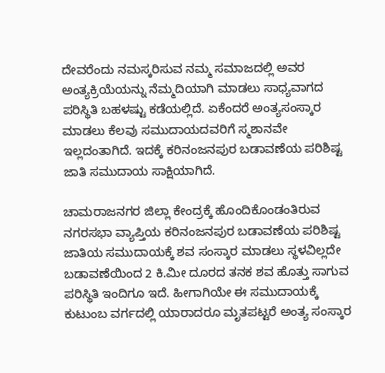ದೇವರೆಂದು ನಮಸ್ಕರಿಸುವ ನಮ್ಮ ಸಮಾಜದಲ್ಲಿ ಅವರ ಅಂತ್ಯಕ್ರಿಯೆಯನ್ನು ನೆಮ್ಮದಿಯಾಗಿ ಮಾಡಲು ಸಾಧ್ಯವಾಗದ ಪರಿಸ್ಥಿತಿ ಬಹಳಷ್ಟು ಕಡೆಯಲ್ಲಿದೆ. ಏಕೆಂದರೆ ಅಂತ್ಯಸಂಸ್ಕಾರ ಮಾಡಲು ಕೆಲವು ಸಮುದಾಯದವರಿಗೆ ಸ್ಮಶಾನವೇ ಇಲ್ಲದಂತಾಗಿದೆ. ಇದಕ್ಕೆ ಕರಿನಂಜನಪುರ ಬಡಾವಣೆಯ ಪರಿಶಿಷ್ಟ ಜಾತಿ ಸಮುದಾಯ ಸಾಕ್ಷಿಯಾಗಿದೆ.

ಚಾಮರಾಜನಗರ ಜಿಲ್ಲಾ ಕೇಂದ್ರಕ್ಕೆ ಹೊಂದಿಕೊಂಡಂತಿರುವ ನಗರಸಭಾ ವ್ಯಾಪ್ತಿಯ ಕರಿನಂಜನಪುರ ಬಡಾವಣೆಯ ಪರಿಶಿಷ್ಟ ಜಾತಿಯ ಸಮುದಾಯಕ್ಕೆ ಶವ ಸಂಸ್ಕಾರ ಮಾಡಲು ಸ್ಥಳವಿಲ್ಲದೇ ಬಡಾವಣೆಯಿಂದ 2 ಕಿ.ಮೀ ದೂರದ ತನಕ ಶವ ಹೊತ್ತು ಸಾಗುವ ಪರಿಸ್ಥಿತಿ ಇಂದಿಗೂ ಇದೆ. ಹೀಗಾಗಿಯೇ ಈ ಸಮುದಾಯಕ್ಕೆ ಕುಟುಂಬ ವರ್ಗದಲ್ಲಿ ಯಾರಾದರೂ ಮೃತಪಟ್ಟರೆ ಅಂತ್ಯ ಸಂಸ್ಕಾರ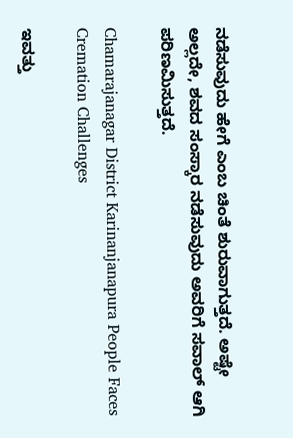ನಡೆಸುವುದು ಹೇಗೆ ಎಂಬ ಚಿಂತೆ ಶುರುವಾಗುತ್ತದೆ. ಅಷ್ಟೇ ಅಲ್ಲದೇ, ಶವದ ಸಂಸ್ಕಾರ ನಡೆಸುವುದು ಅವರಿಗೆ ಸವಾಲ್ ಆಗಿ ಪರಿಣಮಿಸುತ್ತದೆ.

Chamarajanagar District Karinanjanapura People Faces Cremation Challenges

ಇವತ್ತು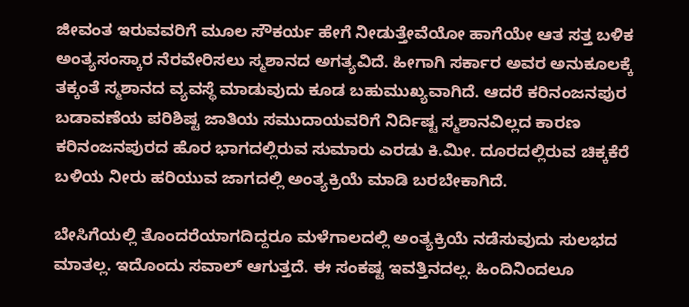ಜೀವಂತ ಇರುವವರಿಗೆ ಮೂಲ ಸೌಕರ್ಯ ಹೇಗೆ ನೀಡುತ್ತೇವೆಯೋ ಹಾಗೆಯೇ ಆತ ಸತ್ತ ಬಳಿಕ ಅಂತ್ಯಸಂಸ್ಕಾರ ನೆರವೇರಿಸಲು ಸ್ಮಶಾನದ ಅಗತ್ಯವಿದೆ. ಹೀಗಾಗಿ ಸರ್ಕಾರ ಅವರ ಅನುಕೂಲಕ್ಕೆ ತಕ್ಕಂತೆ ಸ್ಮಶಾನದ ವ್ಯವಸ್ಥೆ ಮಾಡುವುದು ಕೂಡ ಬಹುಮುಖ್ಯವಾಗಿದೆ. ಆದರೆ ಕರಿನಂಜನಪುರ ಬಡಾವಣೆಯ ಪರಿಶಿಷ್ಟ ಜಾತಿಯ ಸಮುದಾಯವರಿಗೆ ನಿರ್ದಿಷ್ಟ ಸ್ಮಶಾನವಿಲ್ಲದ ಕಾರಣ ಕರಿನಂಜನಪುರದ ಹೊರ ಭಾಗದಲ್ಲಿರುವ ಸುಮಾರು ಎರಡು ಕಿ.ಮೀ. ದೂರದಲ್ಲಿರುವ ಚಿಕ್ಕಕೆರೆ ಬಳಿಯ ನೀರು ಹರಿಯುವ ಜಾಗದಲ್ಲಿ ಅಂತ್ಯಕ್ರಿಯೆ ಮಾಡಿ ಬರಬೇಕಾಗಿದೆ.

ಬೇಸಿಗೆಯಲ್ಲಿ ತೊಂದರೆಯಾಗದಿದ್ದರೂ ಮಳೆಗಾಲದಲ್ಲಿ ಅಂತ್ಯಕ್ರಿಯೆ ನಡೆಸುವುದು ಸುಲಭದ ಮಾತಲ್ಲ. ಇದೊಂದು ಸವಾಲ್ ಆಗುತ್ತದೆ. ಈ ಸಂಕಷ್ಟ ಇವತ್ತಿನದಲ್ಲ. ಹಿಂದಿನಿಂದಲೂ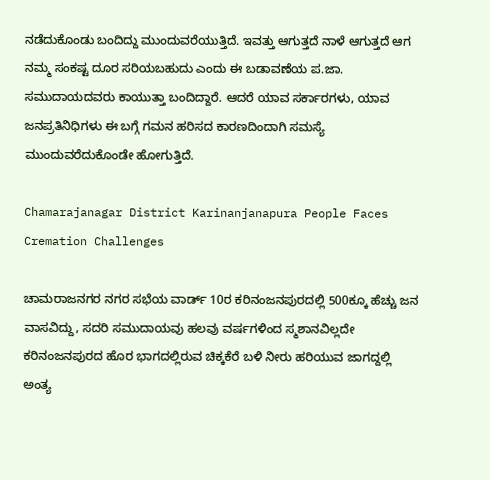ನಡೆದುಕೊಂಡು ಬಂದಿದ್ದು ಮುಂದುವರೆಯುತ್ತಿದೆ. ಇವತ್ತು ಆಗುತ್ತದೆ ನಾಳೆ ಆಗುತ್ತದೆ ಆಗ ನಮ್ಮ ಸಂಕಷ್ಟ ದೂರ ಸರಿಯಬಹುದು ಎಂದು ಈ ಬಡಾವಣೆಯ ಪ.ಜಾ. ಸಮುದಾಯದವರು ಕಾಯುತ್ತಾ ಬಂದಿದ್ದಾರೆ. ಆದರೆ ಯಾವ ಸರ್ಕಾರಗಳು, ಯಾವ ಜನಪ್ರತಿನಿಧಿಗಳು ಈ ಬಗ್ಗೆ ಗಮನ ಹರಿಸದ ಕಾರಣದಿಂದಾಗಿ ಸಮಸ್ಯೆ ಮುಂದುವರೆದುಕೊಂಡೇ ಹೋಗುತ್ತಿದೆ.

Chamarajanagar District Karinanjanapura People Faces Cremation Challenges

ಚಾಮರಾಜನಗರ ನಗರ ಸಭೆಯ ವಾರ್ಡ್ 10ರ ಕರಿನಂಜನಪುರದಲ್ಲಿ 500ಕ್ಕೂ ಹೆಚ್ಚು ಜನ ವಾಸವಿದ್ದು, ಸದರಿ ಸಮುದಾಯವು ಹಲವು ವರ್ಷಗಳಿಂದ ಸ್ಮಶಾನವಿಲ್ಲದೇ ಕರಿನಂಜನಪುರದ ಹೊರ ಭಾಗದಲ್ಲಿರುವ ಚಿಕ್ಕಕೆರೆ ಬಳಿ ನೀರು ಹರಿಯುವ ಜಾಗದ್ದಲ್ಲಿ ಅಂತ್ಯ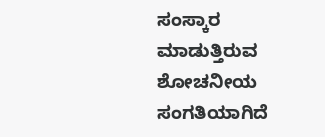ಸಂಸ್ಕಾರ ಮಾಡುತ್ತಿರುವ ಶೋಚನೀಯ ಸಂಗತಿಯಾಗಿದೆ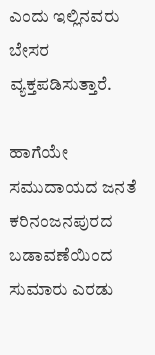ಎಂದು ಇಲ್ಲಿನವರು ಬೇಸರ ವ್ಯಕ್ತಪಡಿಸುತ್ತಾರೆ.

ಹಾಗೆಯೇ ಸಮುದಾಯದ ಜನತೆ ಕರಿನಂಜನಪುರದ ಬಡಾವಣೆಯಿಂದ ಸುಮಾರು ಎರಡು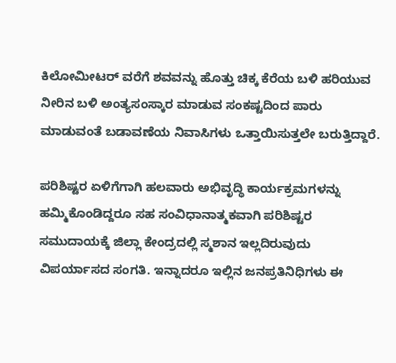ಕಿಲೋಮೀಟರ್‌ ವರೆಗೆ ಶವವನ್ನು ಹೊತ್ತು ಚಿಕ್ಕ ಕೆರೆಯ ಬಳಿ ಹರಿಯುವ ನೀರಿನ ಬಳಿ ಅಂತ್ಯಸಂಸ್ಕಾರ ಮಾಡುವ ಸಂಕಷ್ಟದಿಂದ ಪಾರು ಮಾಡುವಂತೆ ಬಡಾವಣೆಯ ನಿವಾಸಿಗಳು ಒತ್ತಾಯಿಸುತ್ತಲೇ ಬರುತ್ತಿದ್ದಾರೆ.

ಪರಿಶಿಷ್ಟರ ಏಳಿಗೆಗಾಗಿ ಹಲವಾರು ಅಭಿವೃದ್ಧಿ ಕಾರ್ಯಕ್ರಮಗಳನ್ನು ಹಮ್ಮಿಕೊಂಡಿದ್ದರೂ ಸಹ ಸಂವಿಧಾನಾತ್ಮಕವಾಗಿ ಪರಿಶಿಷ್ಟರ ಸಮುದಾಯಕ್ಕೆ ಜಿಲ್ಲಾ ಕೇಂದ್ರದಲ್ಲಿ ಸ್ಮಶಾನ ಇಲ್ಲದಿರುವುದು ವಿಪರ್ಯಾಸದ ಸಂಗತಿ. ಇನ್ನಾದರೂ ಇಲ್ಲಿನ ಜನಪ್ರತಿನಿಧಿಗಳು ಈ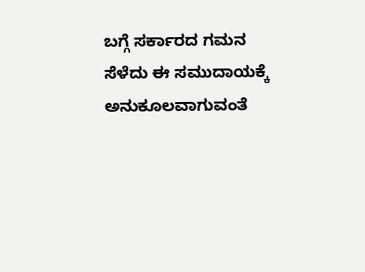ಬಗ್ಗೆ ಸರ್ಕಾರದ ಗಮನ ಸೆಳೆದು ಈ ಸಮುದಾಯಕ್ಕೆ ಅನುಕೂಲವಾಗುವಂತೆ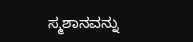ಸ್ಮಶಾನವನ್ನು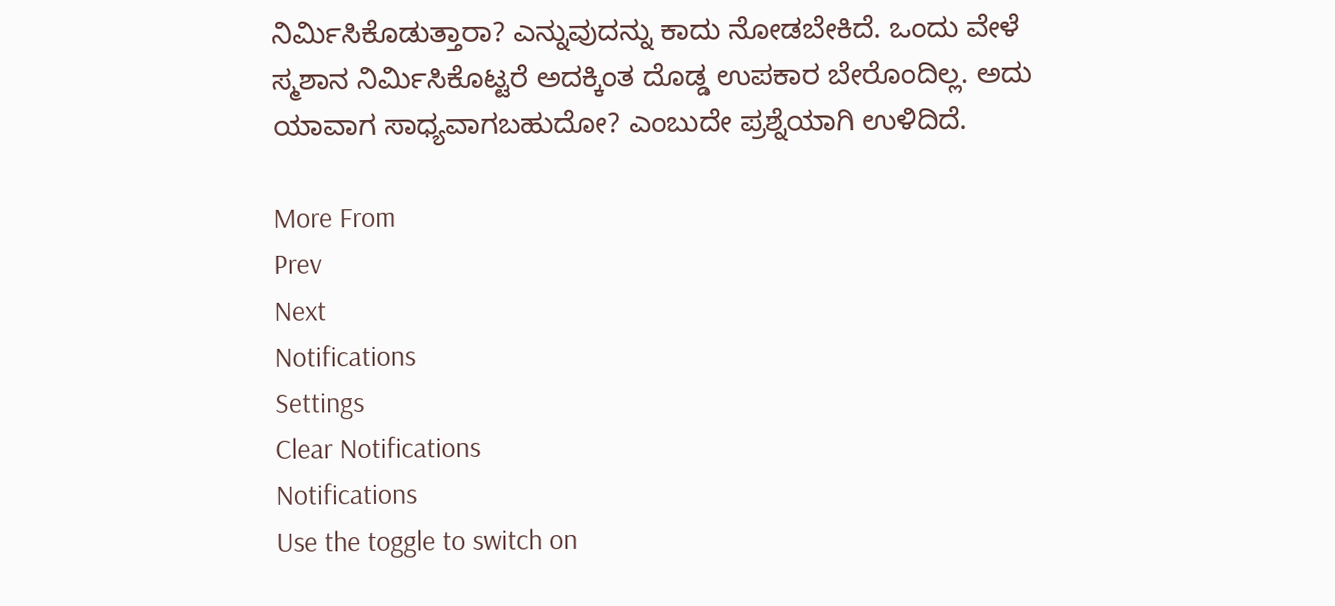ನಿರ್ಮಿಸಿಕೊಡುತ್ತಾರಾ? ಎನ್ನುವುದನ್ನು ಕಾದು ನೋಡಬೇಕಿದೆ. ಒಂದು ವೇಳೆ ಸ್ಮಶಾನ ನಿರ್ಮಿಸಿಕೊಟ್ಟರೆ ಅದಕ್ಕಿಂತ ದೊಡ್ಡ ಉಪಕಾರ ಬೇರೊಂದಿಲ್ಲ. ಅದು ಯಾವಾಗ ಸಾಧ್ಯವಾಗಬಹುದೋ? ಎಂಬುದೇ ಪ್ರಶ್ನೆಯಾಗಿ ಉಳಿದಿದೆ.

More From
Prev
Next
Notifications
Settings
Clear Notifications
Notifications
Use the toggle to switch on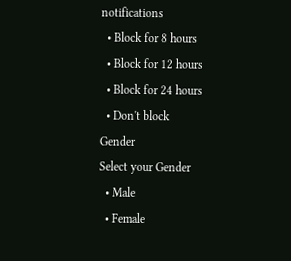notifications
  • Block for 8 hours
  • Block for 12 hours
  • Block for 24 hours
  • Don't block
Gender
Select your Gender
  • Male
  • Female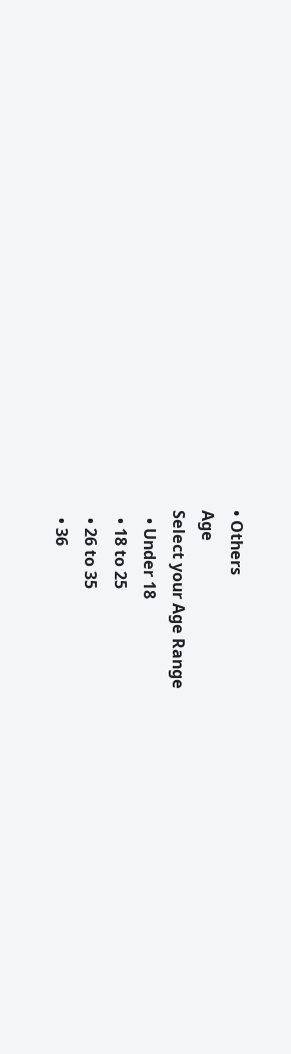• Others
Age
Select your Age Range
  • Under 18
  • 18 to 25
  • 26 to 35
  • 36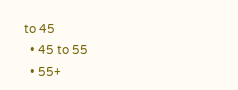to 45
  • 45 to 55
  • 55+